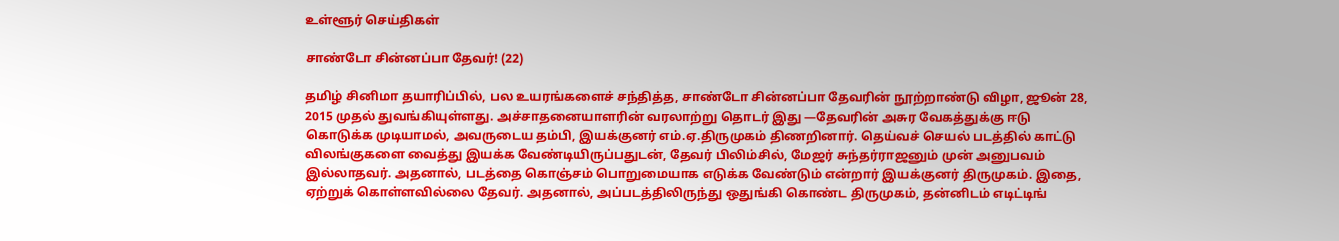உள்ளூர் செய்திகள்

சாண்டோ சின்னப்பா தேவர்! (22)

தமிழ் சினிமா தயாரிப்பில், பல உயரங்களைச் சந்தித்த, சாண்டோ சின்னப்பா தேவரின் நூற்றாண்டு விழா, ஜூன் 28, 2015 முதல் துவங்கியுள்ளது. அச்சாதனையாளரின் வரலாற்று தொடர் இது —தேவரின் அசுர வேகத்துக்கு ஈடு கொடுக்க முடியாமல், அவருடைய தம்பி, இயக்குனர் எம்.ஏ.திருமுகம் திணறினார். தெய்வச் செயல் படத்தில் காட்டு விலங்குகளை வைத்து இயக்க வேண்டியிருப்பதுடன், தேவர் பிலிம்சில், மேஜர் சுந்தர்ராஜனும் முன் அனுபவம் இல்லாதவர். அதனால், படத்தை கொஞ்சம் பொறுமையாக எடுக்க வேண்டும் என்றார் இயக்குனர் திருமுகம். இதை, ஏற்றுக் கொள்ளவில்லை தேவர். அதனால், அப்படத்திலிருந்து ஒதுங்கி கொண்ட திருமுகம், தன்னிடம் எடிட்டிங்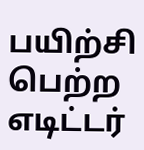பயிற்சி பெற்ற எடிட்டர்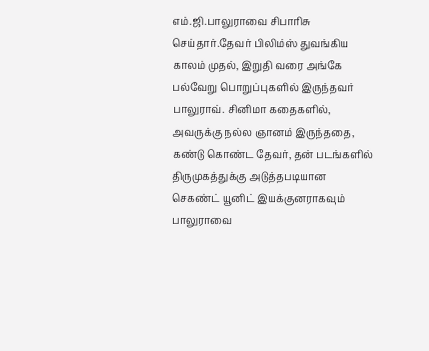எம்.ஜி.பாலுராவை சிபாரிசு செய்தார்.தேவர் பிலிம்ஸ் துவங்கிய காலம் முதல், இறுதி வரை அங்கே பல்வேறு பொறுப்புகளில் இருந்தவர் பாலுராவ். சினிமா கதைகளில், அவருக்கு நல்ல ஞானம் இருந்ததை, கண்டு கொண்ட தேவர், தன் படங்களில் திருமுகத்துக்கு அடுத்தபடியான செகண்ட் யூனிட் இயக்குனராகவும் பாலுராவை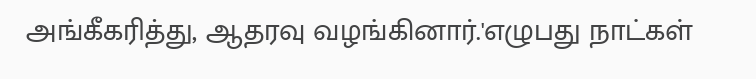அங்கீகரித்து, ஆதரவு வழங்கினார்.'எழுபது நாட்கள்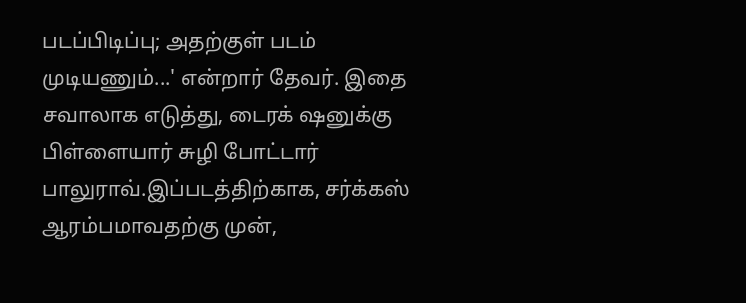படப்பிடிப்பு; அதற்குள் படம் முடியணும்...' என்றார் தேவர். இதை சவாலாக எடுத்து, டைரக் ஷனுக்கு பிள்ளையார் சுழி போட்டார் பாலுராவ்.இப்படத்திற்காக, சர்க்கஸ் ஆரம்பமாவதற்கு முன்,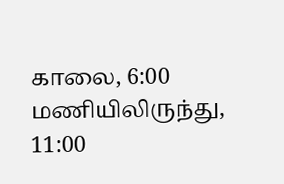காலை, 6:00 மணியிலிருந்து, 11:00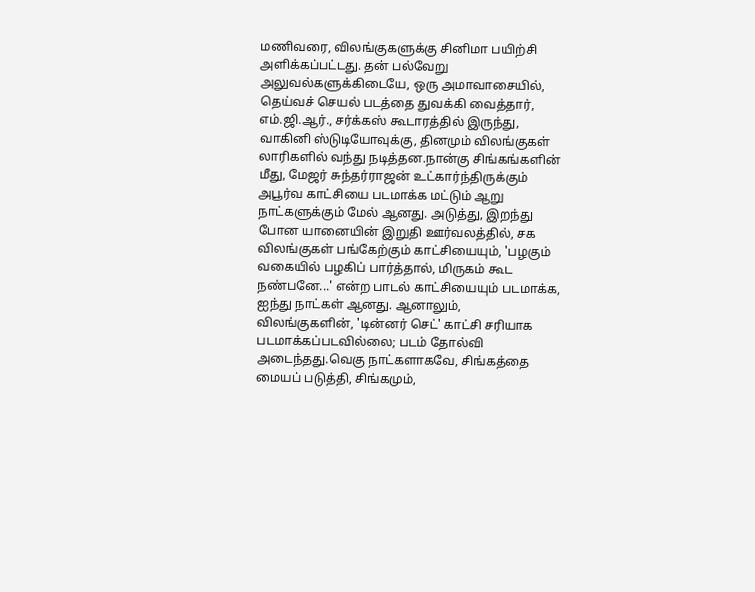மணிவரை, விலங்குகளுக்கு சினிமா பயிற்சி அளிக்கப்பட்டது. தன் பல்வேறு அலுவல்களுக்கிடையே, ஒரு அமாவாசையில், தெய்வச் செயல் படத்தை துவக்கி வைத்தார், எம்.ஜி.ஆர்., சர்க்கஸ் கூடாரத்தில் இருந்து, வாகினி ஸ்டுடியோவுக்கு, தினமும் விலங்குகள் லாரிகளில் வந்து நடித்தன.நான்கு சிங்கங்களின் மீது, மேஜர் சுந்தர்ராஜன் உட்கார்ந்திருக்கும் அபூர்வ காட்சியை படமாக்க மட்டும் ஆறு நாட்களுக்கும் மேல் ஆனது. அடுத்து, இறந்து போன யானையின் இறுதி ஊர்வலத்தில், சக விலங்குகள் பங்கேற்கும் காட்சியையும், 'பழகும் வகையில் பழகிப் பார்த்தால், மிருகம் கூட நண்பனே...' என்ற பாடல் காட்சியையும் படமாக்க, ஐந்து நாட்கள் ஆனது. ஆனாலும், விலங்குகளின், 'டின்னர் செட்' காட்சி சரியாக படமாக்கப்படவில்லை; படம் தோல்வி அடைந்தது.வெகு நாட்களாகவே, சிங்கத்தை மையப் படுத்தி, சிங்கமும்,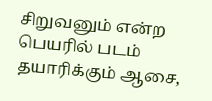சிறுவனும் என்ற பெயரில் படம் தயாரிக்கும் ஆசை,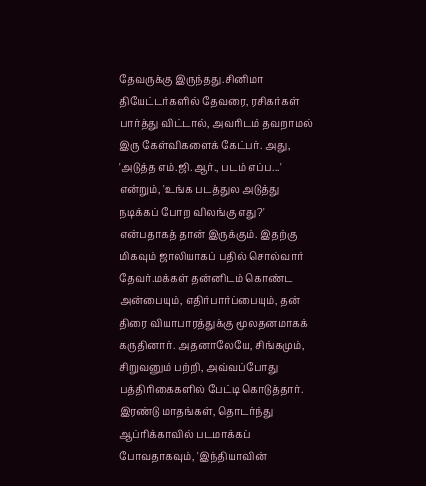தேவருக்கு இருந்தது.சினிமா தியேட்டர்களில் தேவரை, ரசிகர்கள் பார்த்து விட்டால், அவரிடம் தவறாமல் இரு கேள்விகளைக் கேட்பர். அது, 'அடுத்த எம்.ஜி.ஆர்., படம் எப்ப...' என்றும், 'உங்க படத்துல அடுத்து நடிக்கப் போற விலங்கு எது?' என்பதாகத் தான் இருக்கும். இதற்கு மிகவும் ஜாலியாகப் பதில் சொல்வார் தேவர்.மக்கள் தன்னிடம் கொண்ட அன்பையும், எதிர்பார்ப்பையும், தன் திரை வியாபாரத்துக்கு மூலதனமாகக் கருதினார். அதனாலேயே, சிங்கமும், சிறுவனும் பற்றி, அவ்வப்போது பத்திரிகைகளில் பேட்டி கொடுத்தார். இரண்டு மாதங்கள், தொடர்ந்து ஆப்ரிக்காவில் படமாக்கப் போவதாகவும், 'இந்தியாவின்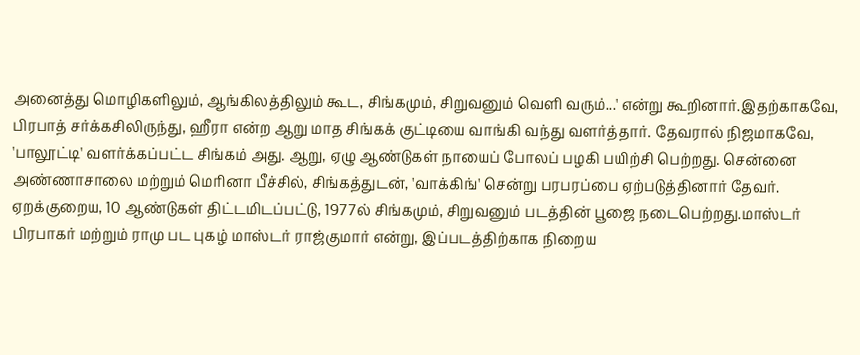அனைத்து மொழிகளிலும், ஆங்கிலத்திலும் கூட, சிங்கமும், சிறுவனும் வெளி வரும்...' என்று கூறினார்.இதற்காகவே, பிரபாத் சர்க்கசிலிருந்து, ஹீரா என்ற ஆறு மாத சிங்கக் குட்டியை வாங்கி வந்து வளர்த்தார். தேவரால் நிஜமாகவே, 'பாலூட்டி' வளர்க்கப்பட்ட சிங்கம் அது. ஆறு, ஏழு ஆண்டுகள் நாயைப் போலப் பழகி பயிற்சி பெற்றது. சென்னை அண்ணாசாலை மற்றும் மெரினா பீச்சில், சிங்கத்துடன், 'வாக்கிங்' சென்று பரபரப்பை ஏற்படுத்தினார் தேவர். ஏறக்குறைய, 10 ஆண்டுகள் திட்டமிடப்பட்டு, 1977ல் சிங்கமும், சிறுவனும் படத்தின் பூஜை நடைபெற்றது.மாஸ்டர் பிரபாகர் மற்றும் ராமு பட புகழ் மாஸ்டர் ராஜ்குமார் என்று, இப்படத்திற்காக நிறைய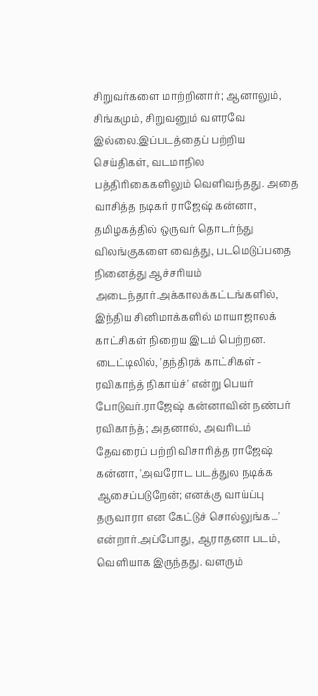சிறுவர்களை மாற்றினார்; ஆனாலும், சிங்கமும், சிறுவனும் வளரவே இல்லை.இப்படத்தைப் பற்றிய செய்திகள், வடமாநில பத்திரிகைகளிலும் வெளிவந்தது. அதை வாசித்த நடிகர் ராஜேஷ் கன்னா, தமிழகத்தில் ஒருவர் தொடர்ந்து விலங்குகளை வைத்து, படமெடுப்பதை நினைத்து ஆச்சரியம் அடைந்தார்.அக்காலக்கட்டங்களில், இந்திய சினிமாக்களில் மாயாஜாலக் காட்சிகள் நிறைய இடம் பெற்றன. டைட்டிலில், 'தந்திரக் காட்சிகள் - ரவிகாந்த் நிகாய்ச்' என்று பெயர் போடுவர்.ராஜேஷ் கன்னாவின் நண்பர் ரவிகாந்த்; அதனால், அவரிடம் தேவரைப் பற்றி விசாரித்த ராஜேஷ் கன்னா, 'அவரோட படத்துல நடிக்க ஆசைப்படுறேன்; எனக்கு வாய்ப்பு தருவாரா என கேட்டுச் சொல்லுங்க...' என்றார்.அப்போது, ஆராதனா படம், வெளியாக இருந்தது. வளரும்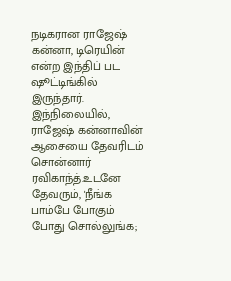நடிகரான ராஜேஷ் கன்னா, டிரெயின் என்ற இந்திப் பட ஷூட்டிங்கில் இருந்தார். இந்நிலையில், ராஜேஷ் கன்னாவின் ஆசையை தேவரிடம் சொன்னார் ரவிகாந்த்.உடனே தேவரும், 'நீங்க பாம்பே போகும் போது சொல்லுங்க;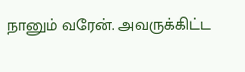நானும் வரேன். அவருக்கிட்ட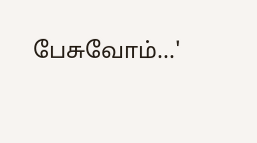பேசுவோம்...'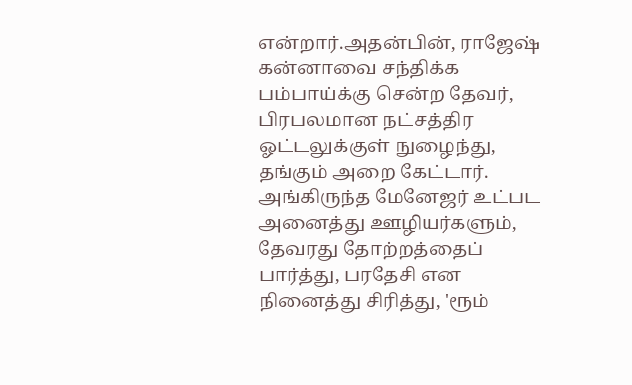என்றார்.அதன்பின், ராஜேஷ் கன்னாவை சந்திக்க பம்பாய்க்கு சென்ற தேவர், பிரபலமான நட்சத்திர ஓட்டலுக்குள் நுழைந்து, தங்கும் அறை கேட்டார். அங்கிருந்த மேனேஜர் உட்பட அனைத்து ஊழியர்களும், தேவரது தோற்றத்தைப் பார்த்து, பரதேசி என நினைத்து சிரித்து, 'ரூம்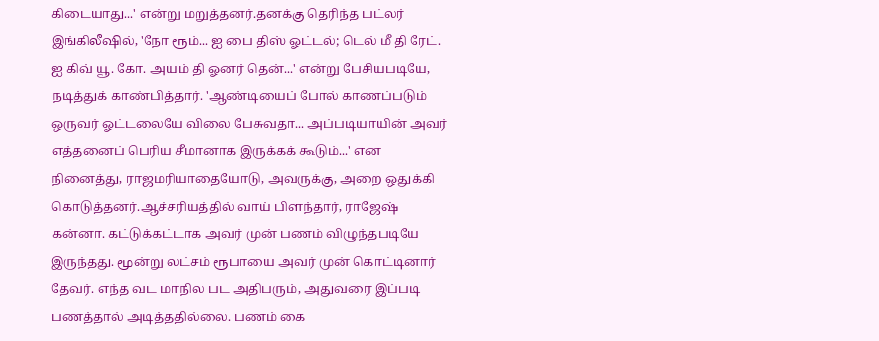கிடையாது...' என்று மறுத்தனர்.தனக்கு தெரிந்த பட்லர் இங்கிலீஷில், 'நோ ரூம்... ஐ பை திஸ் ஓட்டல்; டெல் மீ தி ரேட். ஐ கிவ் யூ. கோ. அயம் தி ஓனர் தென்...' என்று பேசியபடியே, நடித்துக் காண்பித்தார். 'ஆண்டியைப் போல் காணப்படும் ஒருவர் ஓட்டலையே விலை பேசுவதா... அப்படியாயின் அவர் எத்தனைப் பெரிய சீமானாக இருக்கக் கூடும்...' என நினைத்து, ராஜமரியாதையோடு, அவருக்கு, அறை ஒதுக்கி கொடுத்தனர்.ஆச்சரியத்தில் வாய் பிளந்தார், ராஜேஷ் கன்னா. கட்டுக்கட்டாக அவர் முன் பணம் விழுந்தபடியே இருந்தது. மூன்று லட்சம் ரூபாயை அவர் முன் கொட்டினார் தேவர். எந்த வட மாநில பட அதிபரும், அதுவரை இப்படி பணத்தால் அடித்ததில்லை. பணம் கை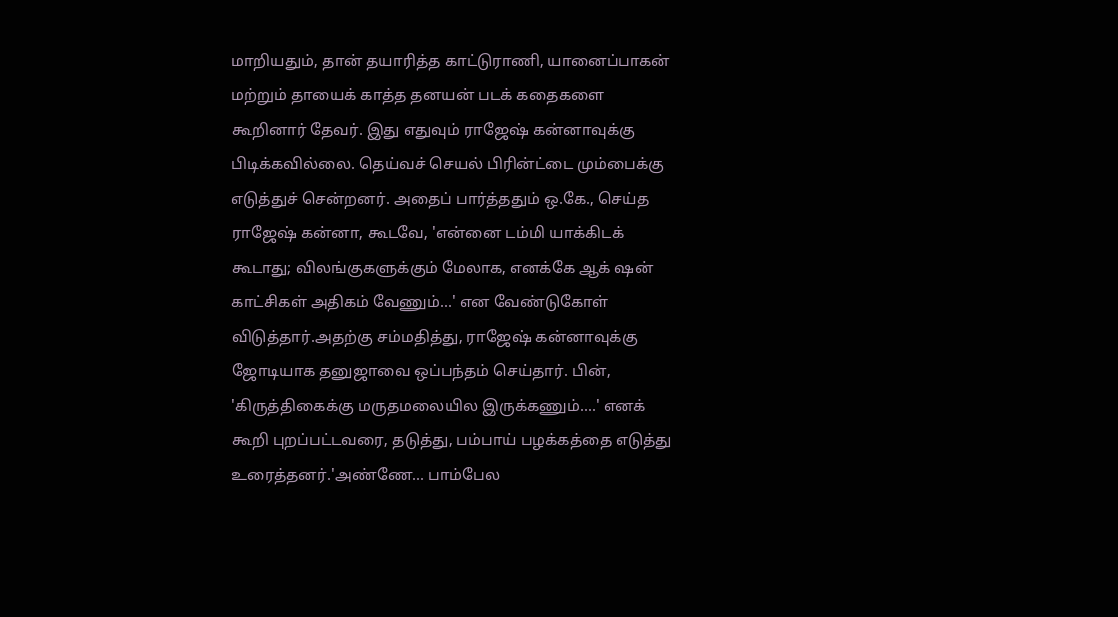மாறியதும், தான் தயாரித்த காட்டுராணி, யானைப்பாகன் மற்றும் தாயைக் காத்த தனயன் படக் கதைகளை கூறினார் தேவர். இது எதுவும் ராஜேஷ் கன்னாவுக்கு பிடிக்கவில்லை. தெய்வச் செயல் பிரின்ட்டை மும்பைக்கு எடுத்துச் சென்றனர். அதைப் பார்த்ததும் ஒ.கே., செய்த ராஜேஷ் கன்னா, கூடவே, 'என்னை டம்மி யாக்கிடக் கூடாது; விலங்குகளுக்கும் மேலாக, எனக்கே ஆக் ஷன் காட்சிகள் அதிகம் வேணும்...' என வேண்டுகோள் விடுத்தார்.அதற்கு சம்மதித்து, ராஜேஷ் கன்னாவுக்கு ஜோடியாக தனுஜாவை ஒப்பந்தம் செய்தார். பின், 'கிருத்திகைக்கு மருதமலையில இருக்கணும்....' எனக் கூறி புறப்பட்டவரை, தடுத்து, பம்பாய் பழக்கத்தை எடுத்து உரைத்தனர்.'அண்ணே... பாம்பேல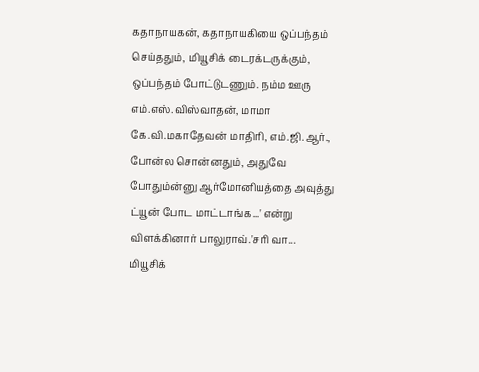கதாநாயகன், கதாநாயகியை ஒப்பந்தம் செய்ததும், மியூசிக் டைரக்டருக்கும், ஒப்பந்தம் போட்டுடணும். நம்ம ஊரு எம்.எஸ்.விஸ்வாதன், மாமா கே.வி.மகாதேவன் மாதிரி, எம்.ஜி.ஆர்., போன்ல சொன்னதும், அதுவே போதும்ன்னு ஆர்மோனியத்தை அவுத்து ட்யூன் போட மாட்டாங்க...' என்று விளக்கினார் பாலுராவ்.'சரி வா... மியூசிக்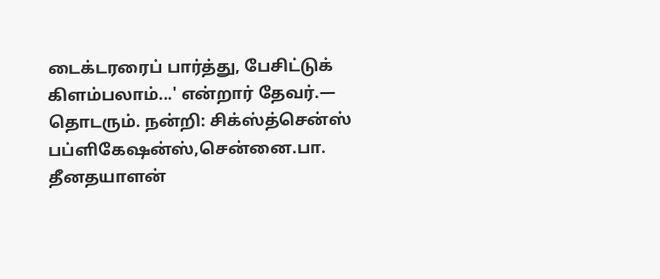டைக்டரரைப் பார்த்து, பேசிட்டுக் கிளம்பலாம்...' என்றார் தேவர்.— தொடரும். நன்றி: சிக்ஸ்த்சென்ஸ் பப்ளிகேஷன்ஸ்,சென்னை.பா. தீனதயாளன்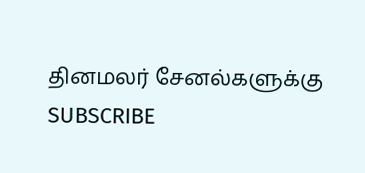தினமலர் சேனல்களுக்கு SUBSCRIBE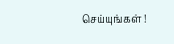செய்யுங்கள் !